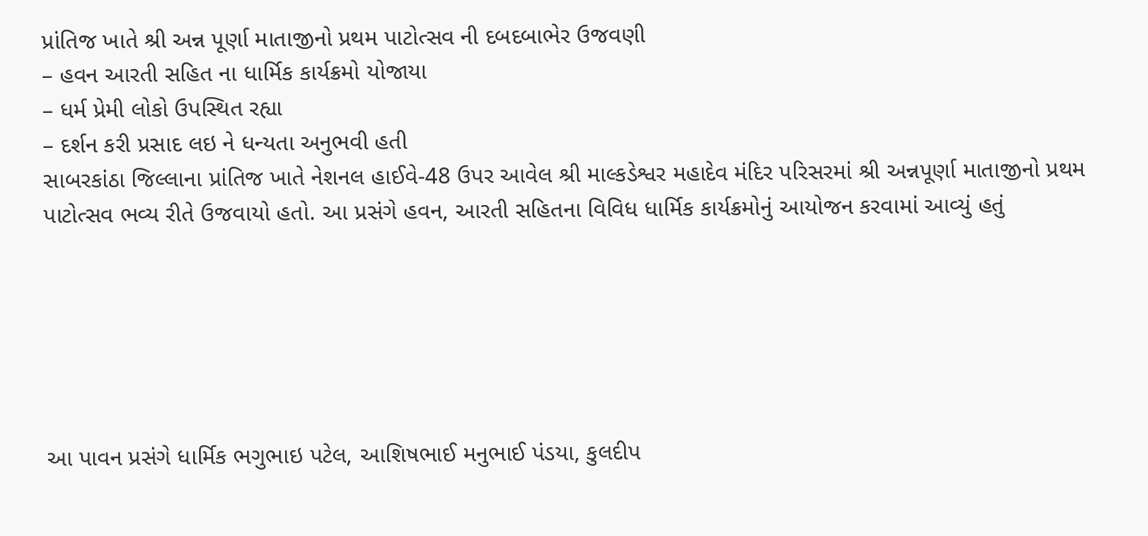પ્રાંતિજ ખાતે શ્રી અન્ન પૂર્ણા માતાજીનો પ્રથમ પાટોત્સવ ની દબદબાભેર ઉજવણી
– હવન આરતી સહિત ના ધાર્મિક કાર્યક્રમો યોજાયા
– ધર્મ પ્રેમી લોકો ઉપસ્થિત રહ્યા
– દર્શન કરી પ્રસાદ લઇ ને ધન્યતા અનુભવી હતી
સાબરકાંઠા જિલ્લાના પ્રાંતિજ ખાતે નેશનલ હાઈવે-48 ઉપર આવેલ શ્રી માલ્કડેશ્વર મહાદેવ મંદિર પરિસરમાં શ્રી અન્નપૂર્ણા માતાજીનો પ્રથમ પાટોત્સવ ભવ્ય રીતે ઉજવાયો હતો. આ પ્રસંગે હવન, આરતી સહિતના વિવિધ ધાર્મિક કાર્યક્રમોનું આયોજન કરવામાં આવ્યું હતું






આ પાવન પ્રસંગે ધાર્મિક ભગુભાઇ પટેલ, આશિષભાઈ મનુભાઈ પંડયા, કુલદીપ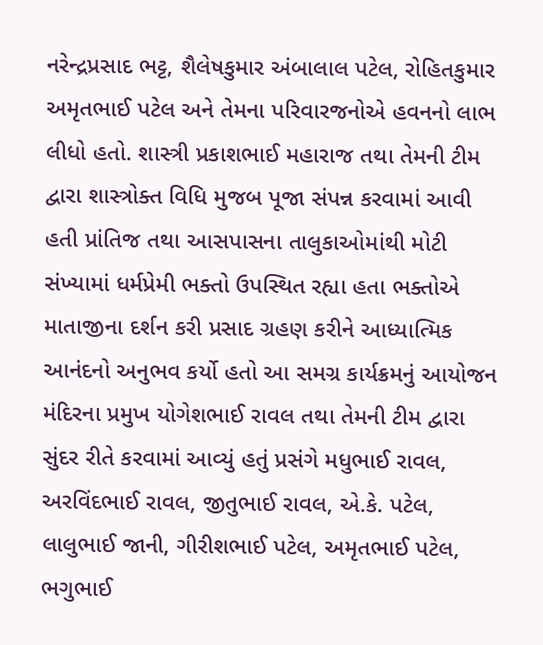નરેન્દ્રપ્રસાદ ભટ્ટ, શૈલેષકુમાર અંબાલાલ પટેલ, રોહિતકુમાર અમૃતભાઈ પટેલ અને તેમના પરિવારજનોએ હવનનો લાભ લીધો હતો. શાસ્ત્રી પ્રકાશભાઈ મહારાજ તથા તેમની ટીમ દ્વારા શાસ્ત્રોક્ત વિધિ મુજબ પૂજા સંપન્ન કરવામાં આવી હતી પ્રાંતિજ તથા આસપાસના તાલુકાઓમાંથી મોટી સંખ્યામાં ધર્મપ્રેમી ભક્તો ઉપસ્થિત રહ્યા હતા ભક્તોએ માતાજીના દર્શન કરી પ્રસાદ ગ્રહણ કરીને આધ્યાત્મિક આનંદનો અનુભવ કર્યો હતો આ સમગ્ર કાર્યક્રમનું આયોજન મંદિરના પ્રમુખ યોગેશભાઈ રાવલ તથા તેમની ટીમ દ્વારા સુંદર રીતે કરવામાં આવ્યું હતું પ્રસંગે મધુભાઈ રાવલ, અરવિંદભાઈ રાવલ, જીતુભાઈ રાવલ, એ.કે. પટેલ, લાલુભાઈ જાની, ગીરીશભાઈ પટેલ, અમૃતભાઈ પટેલ, ભગુભાઈ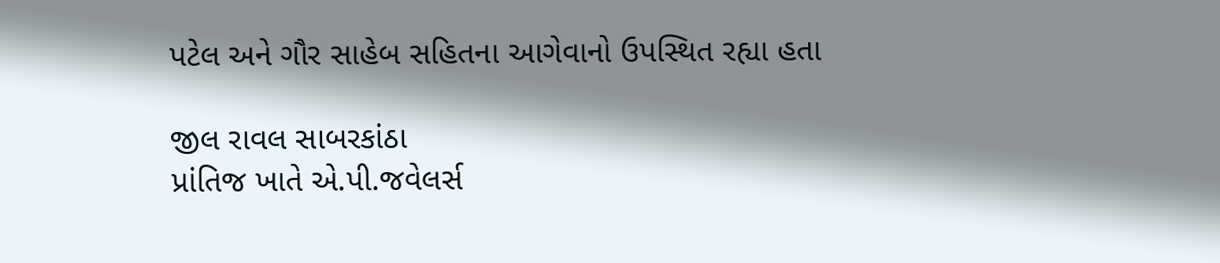પટેલ અને ગૌર સાહેબ સહિતના આગેવાનો ઉપસ્થિત રહ્યા હતા

જીલ રાવલ સાબરકાંઠા
પ્રાંતિજ ખાતે એ.પી.જવેલર્સ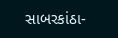સાબરકાંઠા-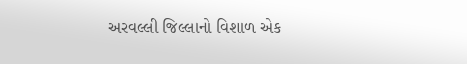અરવલ્લી જિલ્લાનો વિશાળ એક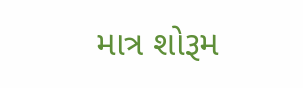માત્ર શોરૂમ